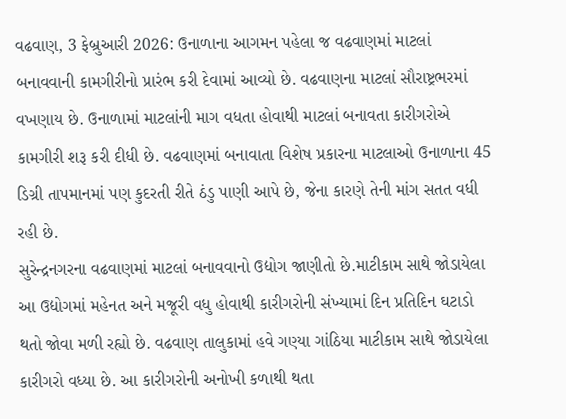વઢવાણ, 3 ફેબ્રુઆરી 2026: ઉનાળાના આગમન પહેલા જ વઢવાણમાં માટલાં બનાવવાની કામગીરીનો પ્રારંભ કરી દેવામાં આવ્યો છે. વઢવાણના માટલાં સૌરાષ્ટ્રભરમાં વખણાય છે. ઉનાળામાં માટલાંની માગ વધતા હોવાથી માટલાં બનાવતા કારીગરોએ કામગીરી શરૂ કરી દીધી છે. વઢવાણમાં બનાવાતા વિશેષ પ્રકારના માટલાઓ ઉનાળાના 45 ડિગ્રી તાપમાનમાં પણ કુદરતી રીતે ઠંડુ પાણી આપે છે, જેના કારણે તેની માંગ સતત વધી રહી છે.
સુરેન્દ્રનગરના વઢવાણમાં માટલાં બનાવવાનો ઉદ્યોગ જાણીતો છે.માટીકામ સાથે જોડાયેલા આ ઉદ્યોગમાં મહેનત અને મજૂરી વધુ હોવાથી કારીગરોની સંખ્યામાં દિન પ્રતિદિન ઘટાડો થતો જોવા મળી રહ્યો છે. વઢવાણ તાલુકામાં હવે ગણ્યા ગાંઠિયા માટીકામ સાથે જોડાયેલા કારીગરો વધ્યા છે. આ કારીગરોની અનોખી કળાથી થતા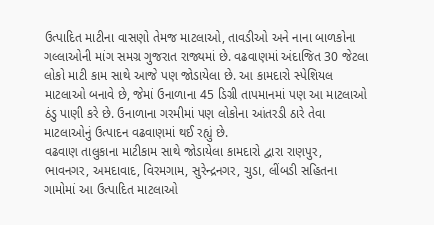ઉત્પાદિત માટીના વાસણો તેમજ માટલાઓ, તાવડીઓ અને નાના બાળકોના ગલ્લાઓની માંગ સમગ્ર ગુજરાત રાજ્યમાં છે. વઢવાણમાં અંદાજિત 30 જેટલા લોકો માટી કામ સાથે આજે પણ જોડાયેલા છે. આ કામદારો સ્પેશિયલ માટલાઓ બનાવે છે, જેમાં ઉનાળાના 45 ડિગ્રી તાપમાનમાં પણ આ માટલાઓ ઠંડુ પાણી કરે છે. ઉનાળાના ગરમીમાં પણ લોકોના આંતરડી ઠારે તેવા માટલાઓનું ઉત્પાદન વઢવાણમાં થઈ રહ્યું છે.
વઢવાણ તાલુકાના માટીકામ સાથે જોડાયેલા કામદારો દ્વારા રાણપુર, ભાવનગર, અમદાવાદ, વિરમગામ, સુરેન્દ્રનગર, ચુડા, લીંબડી સહિતના ગામોમાં આ ઉત્પાદિત માટલાઓ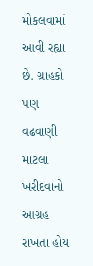મોકલવામાં આવી રહ્યા છે. ગ્રાહકો પણ વઢવાણી માટલા ખરીદવાનો આગ્રહ રાખતા હોય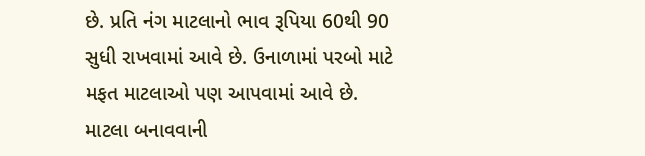છે. પ્રતિ નંગ માટલાનો ભાવ રૂપિયા 60થી 90 સુધી રાખવામાં આવે છે. ઉનાળામાં પરબો માટે મફત માટલાઓ પણ આપવામાં આવે છે. માટલા બનાવવાની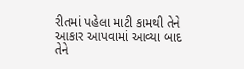રીતમાં પહેલા માટી કામથી તેને આકાર આપવામાં આવ્યા બાદ તેને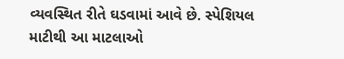વ્યવસ્થિત રીતે ઘડવામાં આવે છે. સ્પેશિયલ માટીથી આ માટલાઓ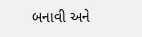બનાવી અને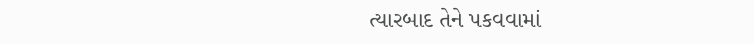ત્યારબાદ તેને પકવવામાં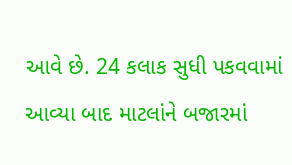આવે છે. 24 કલાક સુધી પકવવામાં આવ્યા બાદ માટલાંને બજારમાં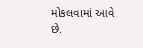મોકલવામાં આવે છે.